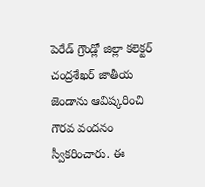పెరేడ్ గ్రౌండ్లో జిల్లా కలెక్టర్ చంద్రశేఖర్ జాతీయ జెండాను ఆవిష్కరించి గౌరవ వందనం స్వీకరించారు. ఈ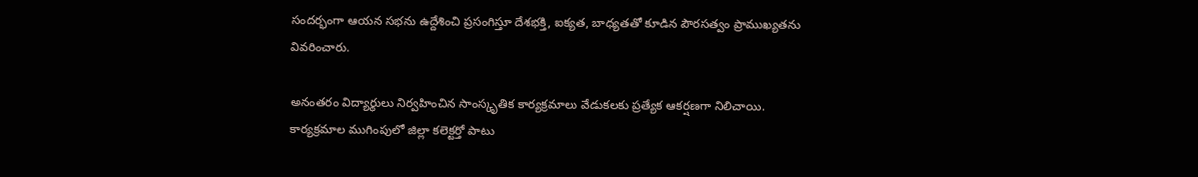సందర్భంగా ఆయన సభను ఉద్దేశించి ప్రసంగిస్తూ దేశభక్తి, ఐక్యత, బాధ్యతతో కూడిన పౌరసత్వం ప్రాముఖ్యతను వివరించారు.

అనంతరం విద్యార్థులు నిర్వహించిన సాంస్కృతిక కార్యక్రమాలు వేడుకలకు ప్రత్యేక ఆకర్షణగా నిలిచాయి. కార్యక్రమాల ముగింపులో జిల్లా కలెక్టర్తో పాటు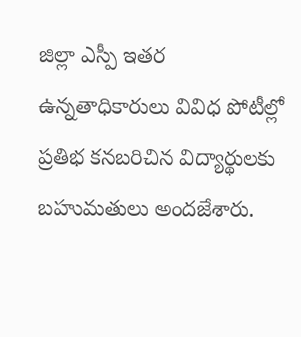జిల్లా ఎస్పీ ఇతర ఉన్నతాధికారులు వివిధ పోటీల్లో ప్రతిభ కనబరిచిన విద్యార్థులకు బహుమతులు అందజేశారు.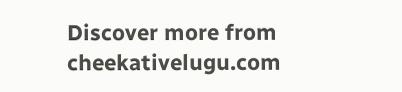Discover more from cheekativelugu.com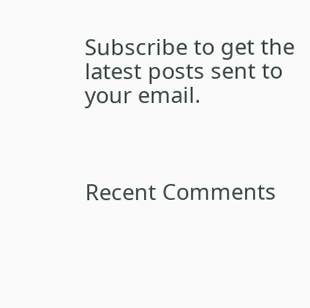Subscribe to get the latest posts sent to your email.



Recent Comments